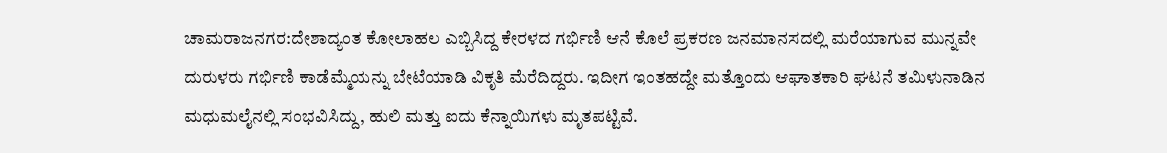ಚಾಮರಾಜನಗರ:ದೇಶಾದ್ಯಂತ ಕೋಲಾಹಲ ಎಬ್ಬಿಸಿದ್ದ ಕೇರಳದ ಗರ್ಭಿಣಿ ಆನೆ ಕೊಲೆ ಪ್ರಕರಣ ಜನಮಾನಸದಲ್ಲಿ ಮರೆಯಾಗುವ ಮುನ್ನವೇ ದುರುಳರು ಗರ್ಭಿಣಿ ಕಾಡೆಮ್ಮೆಯನ್ನು ಬೇಟೆಯಾಡಿ ವಿಕೃತಿ ಮೆರೆದಿದ್ದರು. ಇದೀಗ ಇಂತಹದ್ದೇ ಮತ್ತೊಂದು ಆಘಾತಕಾರಿ ಘಟನೆ ತಮಿಳುನಾಡಿನ ಮಧುಮಲೈನಲ್ಲಿ ಸಂಭವಿಸಿದ್ದು, ಹುಲಿ ಮತ್ತು ಐದು ಕೆನ್ನಾಯಿಗಳು ಮೃತಪಟ್ಟಿವೆ.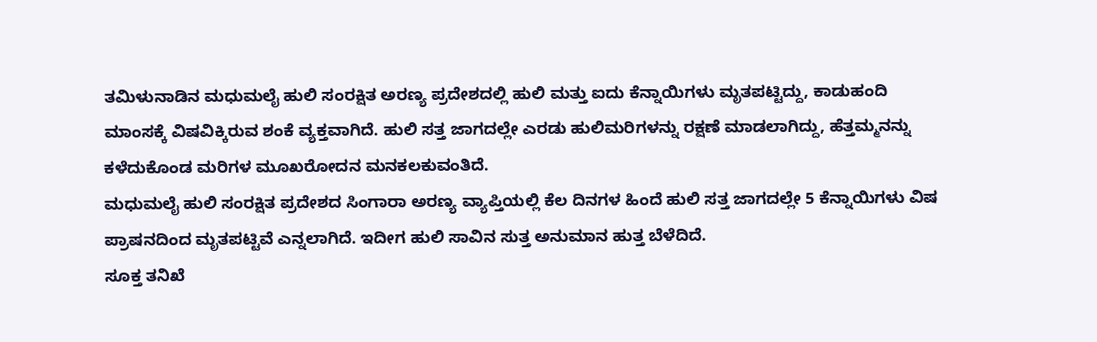ತಮಿಳುನಾಡಿನ ಮಧುಮಲೈ ಹುಲಿ ಸಂರಕ್ಷಿತ ಅರಣ್ಯ ಪ್ರದೇಶದಲ್ಲಿ ಹುಲಿ ಮತ್ತು ಐದು ಕೆನ್ನಾಯಿಗಳು ಮೃತಪಟ್ಟಿದ್ದು, ಕಾಡುಹಂದಿ ಮಾಂಸಕ್ಕೆ ವಿಷವಿಕ್ಕಿರುವ ಶಂಕೆ ವ್ಯಕ್ತವಾಗಿದೆ. ಹುಲಿ ಸತ್ತ ಜಾಗದಲ್ಲೇ ಎರಡು ಹುಲಿಮರಿಗಳನ್ನು ರಕ್ಷಣೆ ಮಾಡಲಾಗಿದ್ದು, ಹೆತ್ತಮ್ಮನನ್ನು ಕಳೆದುಕೊಂಡ ಮರಿಗಳ ಮೂಖರೋದನ ಮನಕಲಕುವಂತಿದೆ.
ಮಧುಮಲೈ ಹುಲಿ ಸಂರಕ್ಷಿತ ಪ್ರದೇಶದ ಸಿಂಗಾರಾ ಅರಣ್ಯ ವ್ಯಾಪ್ತಿಯಲ್ಲಿ ಕೆಲ ದಿನಗಳ‌ ಹಿಂದೆ ಹುಲಿ ಸತ್ತ ಜಾಗದಲ್ಲೇ 5 ಕೆನ್ನಾಯಿಗಳು ವಿಷ ಪ್ರಾಷನದಿಂದ ಮೃತಪಟ್ಟಿವೆ ಎನ್ನಲಾಗಿದೆ. ಇದೀಗ ಹುಲಿ ಸಾವಿನ‌ ಸುತ್ತ ಅನುಮಾನ ಹುತ್ತ ಬೆಳೆದಿದೆ.
ಸೂಕ್ತ ತನಿಖೆ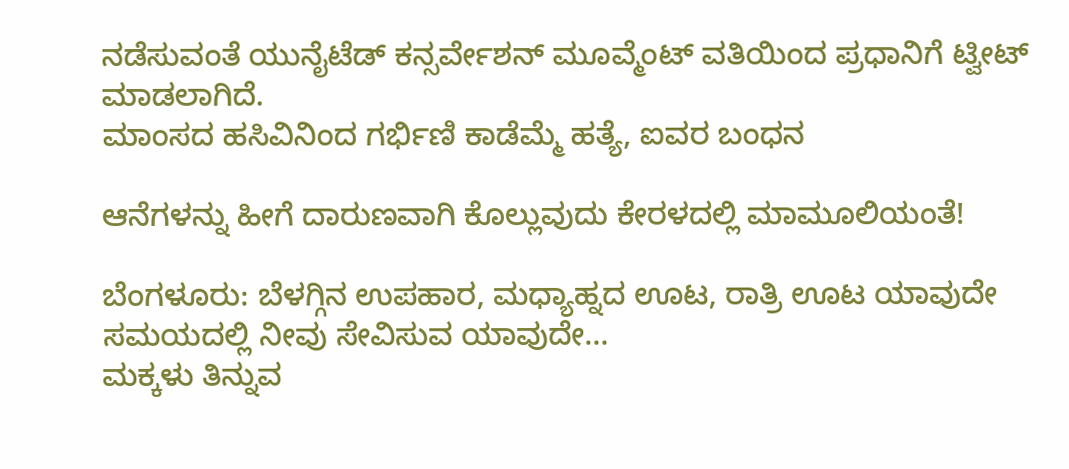ನಡೆಸುವಂತೆ ಯುನೈಟೆಡ್ ಕನ್ಸರ್ವೇಶನ್ ಮೂವ್ಮೆಂಟ್ ವತಿಯಿಂದ ಪ್ರಧಾನಿಗೆ ಟ್ವೀಟ್ ಮಾಡಲಾಗಿದೆ.
ಮಾಂಸದ ಹಸಿವಿನಿಂದ ಗರ್ಭಿಣಿ ಕಾಡೆಮ್ಮೆ ಹತ್ಯೆ, ಐವರ ಬಂಧನ

ಆನೆಗಳನ್ನು ಹೀಗೆ ದಾರುಣವಾಗಿ ಕೊಲ್ಲುವುದು ಕೇರಳದಲ್ಲಿ ಮಾಮೂಲಿಯಂತೆ!

ಬೆಂಗಳೂರು: ಬೆಳಗ್ಗಿನ ಉಪಹಾರ, ಮಧ್ಯಾಹ್ನದ ಊಟ, ರಾತ್ರಿ ಊಟ ಯಾವುದೇ ಸಮಯದಲ್ಲಿ ನೀವು ಸೇವಿಸುವ ಯಾವುದೇ…
ಮಕ್ಕಳು ತಿನ್ನುವ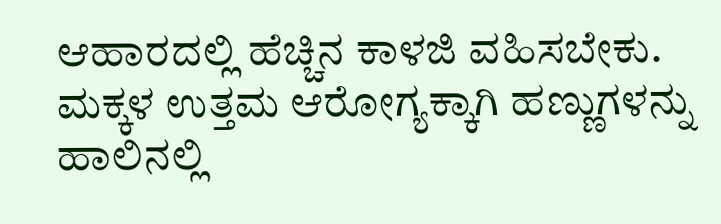ಆಹಾರದಲ್ಲಿ ಹೆಚ್ಚಿನ ಕಾಳಜಿ ವಹಿಸಬೇಕು. ಮಕ್ಕಳ ಉತ್ತಮ ಆರೋಗ್ಯಕ್ಕಾಗಿ ಹಣ್ಣುಗಳನ್ನು ಹಾಲಿನಲ್ಲಿ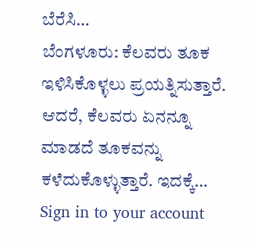ಬೆರೆಸಿ…
ಬೆಂಗಳೂರು: ಕೆಲವರು ತೂಕ ಇಳಿಸಿಕೊಳ್ಳಲು ಪ್ರಯತ್ನಿಸುತ್ತಾರೆ. ಆದರೆ, ಕೆಲವರು ಏನನ್ನೂ ಮಾಡದೆ ತೂಕವನ್ನು ಕಳೆದುಕೊಳ್ಳುತ್ತಾರೆ. ಇದಕ್ಕೆ…
Sign in to your account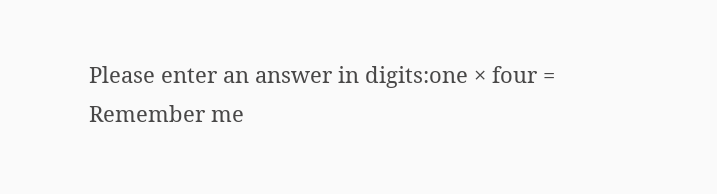Please enter an answer in digits:one × four =
Remember me